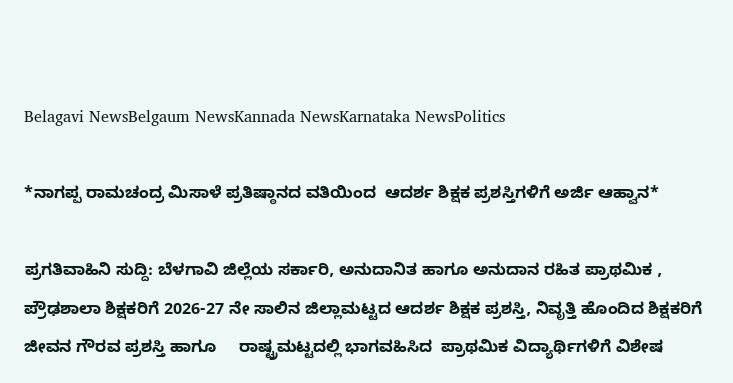Belagavi NewsBelgaum NewsKannada NewsKarnataka NewsPolitics

*ನಾಗಪ್ಪ ರಾಮಚಂದ್ರ ಮಿಸಾಳೆ ಪ್ರತಿಷ್ಠಾನದ ವತಿಯಿಂದ  ಆದರ್ಶ ಶಿಕ್ಷಕ ಪ್ರಶಸ್ತಿಗಳಿಗೆ ಅರ್ಜಿ ಆಹ್ವಾನ*

ಪ್ರಗತಿವಾಹಿನಿ ಸುದ್ದಿ: ಬೆಳಗಾವಿ ಜಿಲ್ಲೆಯ ಸರ್ಕಾರಿ, ಅನುದಾನಿತ ಹಾಗೂ ಅನುದಾನ ರಹಿತ ಪ್ರಾಥಮಿಕ , ಪ್ರೌಢಶಾಲಾ ಶಿಕ್ಷಕರಿಗೆ 2026-27 ನೇ ಸಾಲಿನ ಜಿಲ್ಲಾಮಟ್ಟದ ಆದರ್ಶ ಶಿಕ್ಷಕ ಪ್ರಶಸ್ತಿ, ನಿವೃತ್ತಿ ಹೊಂದಿದ ಶಿಕ್ಷಕರಿಗೆ ಜೀವನ ಗೌರವ ಪ್ರಶಸ್ತಿ ಹಾಗೂ     ರಾಷ್ಟ್ರಮಟ್ಟದಲ್ಲಿ ಭಾಗವಹಿಸಿದ  ಪ್ರಾಥಮಿಕ ವಿದ್ಯಾರ್ಥಿಗಳಿಗೆ ವಿಶೇಷ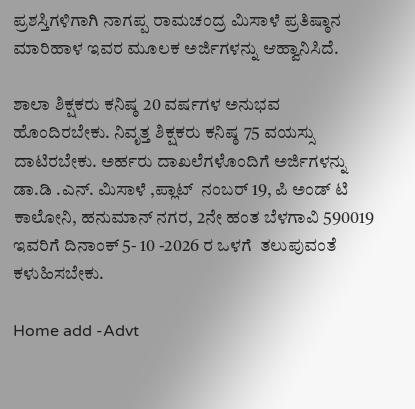ಪ್ರಶಸ್ತಿಗಳಿಗಾಗಿ ನಾಗಪ್ಪ ರಾಮಚಂದ್ರ ಮಿಸಾಳೆ ಪ್ರತಿಷ್ಠಾನ ಮಾರಿಹಾಳ ಇವರ ಮೂಲಕ ಅರ್ಜಿಗಳನ್ನು ಆಹ್ವಾನಿಸಿದೆ.

ಶಾಲಾ ಶಿಕ್ಷಕರು ಕನಿಷ್ಠ 20 ವರ್ಷಗಳ ಅನುಭವ  ಹೊಂದಿರಬೇಕು. ನಿವೃತ್ತ ಶಿಕ್ಷಕರು ಕನಿಷ್ಠ 75 ವಯಸ್ಸು ದಾಟಿರಬೇಕು. ಅರ್ಹರು ದಾಖಲೆಗಳೊಂದಿಗೆ ಅರ್ಜಿಗಳನ್ನು ಡಾ.ಡಿ .ಎನ್. ಮಿಸಾಳೆ ,ಪ್ಲಾಟ್  ನಂಬರ್ 19, ಪಿ ಅಂಡ್ ಟಿ  ಕಾಲೋನಿ, ಹನುಮಾನ್ ನಗರ, 2ನೇ ಹಂತ ಬೆಳಗಾವಿ 590019 ಇವರಿಗೆ ದಿನಾಂಕ್ 5- 10 -2026 ರ ಒಳಗೆ  ತಲುಪುವಂತೆ  ಕಳುಹಿಸಬೇಕು.

Home add -Advt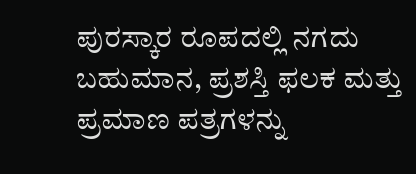ಪುರಸ್ಕಾರ ರೂಪದಲ್ಲಿ ನಗದು ಬಹುಮಾನ, ಪ್ರಶಸ್ತಿ ಫಲಕ ಮತ್ತು   ಪ್ರಮಾಣ ಪತ್ರಗಳನ್ನು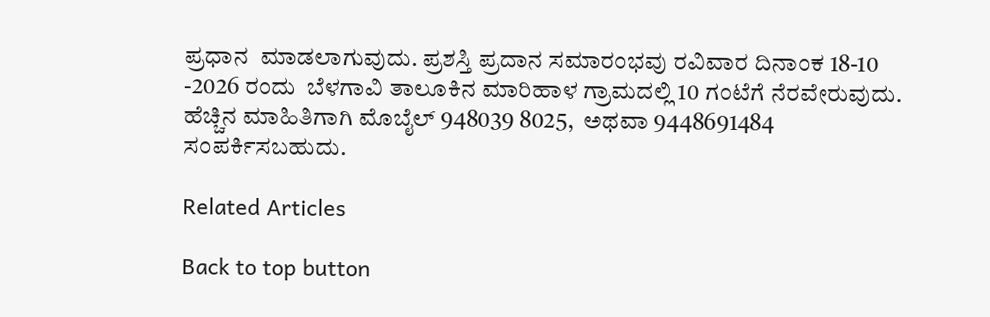ಪ್ರಧಾನ  ಮಾಡಲಾಗುವುದು. ಪ್ರಶಸ್ತಿ ಪ್ರದಾನ ಸಮಾರಂಭವು ರವಿವಾರ ದಿನಾಂಕ 18-10 -2026 ರಂದು  ಬೆಳಗಾವಿ ತಾಲೂಕಿನ ಮಾರಿಹಾಳ ಗ್ರಾಮದಲ್ಲಿ 10 ಗಂಟೆಗೆ ನೆರವೇರುವುದು. ಹೆಚ್ಚಿನ ಮಾಹಿತಿಗಾಗಿ ಮೊಬೈಲ್ 948039 8025,  ಅಥವಾ 9448691484 ಸಂಪರ್ಕಿಸಬಹುದು.

Related Articles

Back to top button